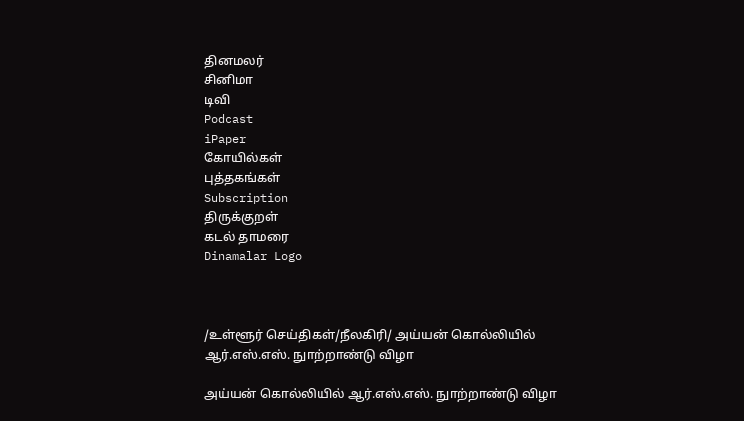தினமலர்
சினிமா
டிவி
Podcast
iPaper
கோயில்கள்
புத்தகங்கள்
Subscription
திருக்குறள்
கடல் தாமரை
Dinamalar Logo



/உள்ளூர் செய்திகள்/நீலகிரி/ அய்யன் கொல்லியில் ஆர்.எஸ்.எஸ். நுாற்றாண்டு விழா

அய்யன் கொல்லியில் ஆர்.எஸ்.எஸ். நுாற்றாண்டு விழா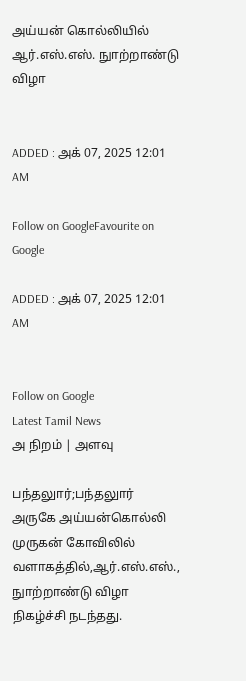அய்யன் கொல்லியில் ஆர்.எஸ்.எஸ். நுாற்றாண்டு விழா


ADDED : அக் 07, 2025 12:01 AM

Follow on GoogleFavourite on Google

ADDED : அக் 07, 2025 12:01 AM


Follow on Google
Latest Tamil News
அ நிறம் | அளவு

பந்தலுார்;பந்தலுார் அருகே அய்யன்கொல்லி முருகன் கோவிலில் வளாகத்தில்,ஆர்.எஸ்.எஸ்., நுாற்றாண்டு விழா நிகழ்ச்சி நடந்தது.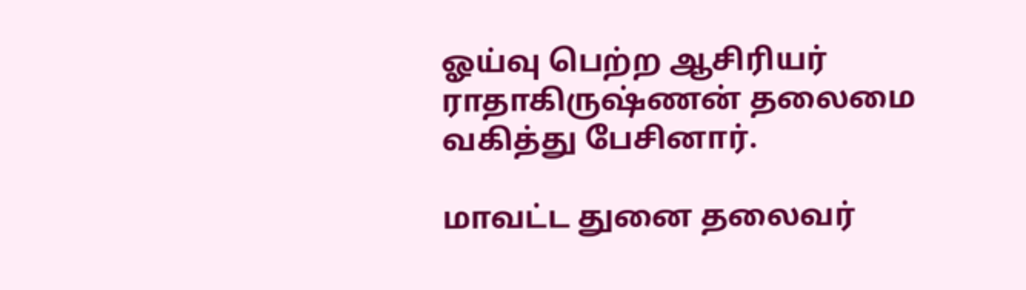ஓய்வு பெற்ற ஆசிரியர் ராதாகிருஷ்ணன் தலைமை வகித்து பேசினார்.

மாவட்ட துனை தலைவர்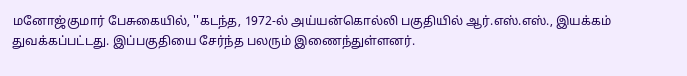மனோஜ்குமார் பேசுகையில், ''கடந்த, 1972-ல் அய்யன்கொல்லி பகுதியில் ஆர்.எஸ்.எஸ்., இயக்கம் துவக்கப்பட்டது. இப்பகுதியை சேர்ந்த பலரும் இணைந்துள்ளனர்.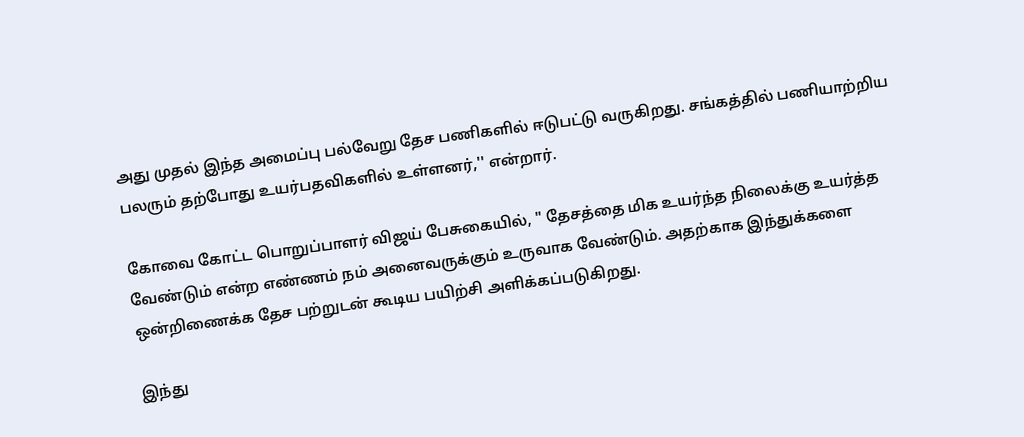அது முதல் இந்த அமைப்பு பல்வேறு தேச பணிகளில் ஈடுபட்டு வருகிறது. சங்கத்தில் பணியாற்றிய பலரும் தற்போது உயர்பதவிகளில் உள்ளனர்,'' என்றார்.

கோவை கோட்ட பொறுப்பாளர் விஜய் பேசுகையில், '' தேசத்தை மிக உயர்ந்த நிலைக்கு உயர்த்த வேண்டும் என்ற எண்ணம் நம் அனைவருக்கும் உருவாக வேண்டும். அதற்காக இந்துக்களை ஒன்றிணைக்க தேச பற்றுடன் கூடிய பயிற்சி அளிக்கப்படுகிறது.

இந்து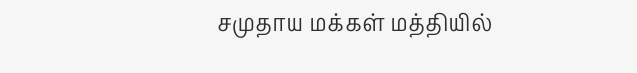சமுதாய மக்கள் மத்தியில்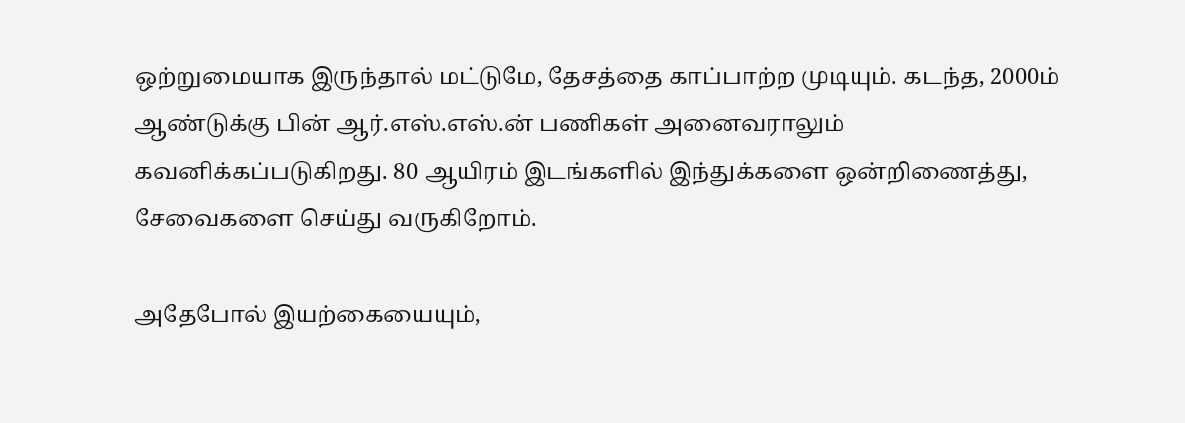ஒற்றுமையாக இருந்தால் மட்டுமே, தேசத்தை காப்பாற்ற முடியும். கடந்த, 2000ம் ஆண்டுக்கு பின் ஆர்.எஸ்.எஸ்.ன் பணிகள் அனைவராலும் கவனிக்கப்படுகிறது. 80 ஆயிரம் இடங்களில் இந்துக்களை ஒன்றிணைத்து, சேவைகளை செய்து வருகிறோம்.

அதேபோல் இயற்கையையும்,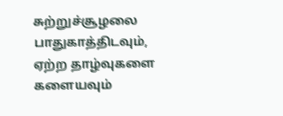சுற்றுச்சூழலை பாதுகாத்திடவும், ஏற்ற தாழ்வுகளை களையவும்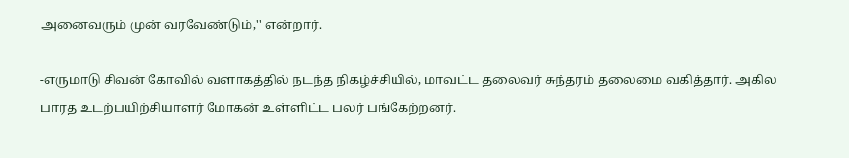அனைவரும் முன் வரவேண்டும்,'' என்றார்.

-எருமாடு சிவன் கோவில் வளாகத்தில் நடந்த நிகழ்ச்சியில், மாவட்ட தலைவர் சுந்தரம் தலைமை வகித்தார். அகில பாரத உடற்பயிற்சியாளர் மோகன் உள்ளிட்ட பலர் பங்கேற்றனர்.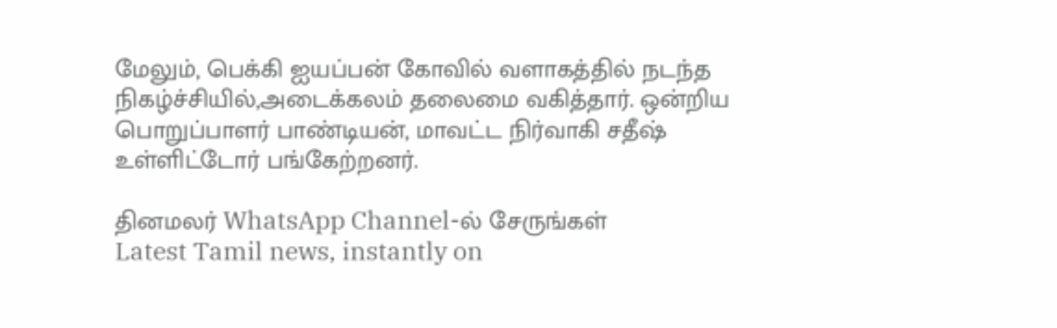மேலும், பெக்கி ஐயப்பன் கோவில் வளாகத்தில் நடந்த நிகழ்ச்சியில்,அடைக்கலம் தலைமை வகித்தார். ஒன்றிய பொறுப்பாளர் பாண்டியன், மாவட்ட நிர்வாகி சதீஷ் உள்ளிட்டோர் பங்கேற்றனர்.

தினமலர் WhatsApp Channel-ல் சேருங்கள்
Latest Tamil news, instantly on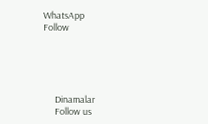WhatsApp
Follow





      Dinamalar
      Follow us